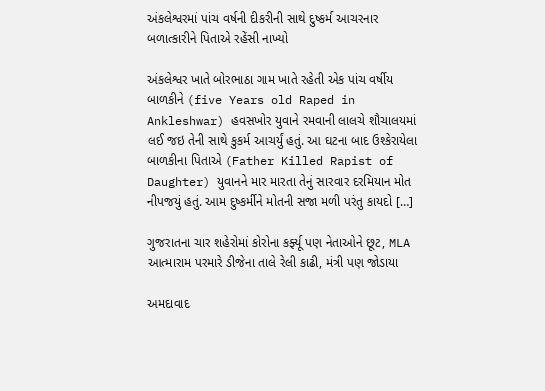અંકલેશ્વરમાં પાંચ વર્ષની દીકરીની સાથે દુષ્કર્મ આચરનાર બળાત્કારીને પિતાએ રહેંસી નાખ્યો

અંકલેશ્વર ખાતે બોરભાઠા ગામ ખાતે રહેતી એક પાંચ વર્ષીય બાળકીને (five Years old Raped in Ankleshwar) હવસખોર યુવાને રમવાની લાલચે શૌચાલયમાં લઈ જઇ તેની સાથે કુકર્મ આચર્યું હતું. આ ઘટના બાદ ઉશ્કેરાયેલા બાળકીના પિતાએ (Father Killed Rapist of Daughter) યુવાનને માર મારતા તેનું સારવાર દરમિયાન મોત નીપજયું હતું. આમ દુષ્કર્મીને મોતની સજા મળી પરંતુ કાયદો […]

ગુજરાતના ચાર શહેરોમાં કોરોના કર્ફ્યૂ પણ નેતાઓને છૂટ, MLA આત્મારામ પરમારે ડીજેના તાલે રેલી કાઢી, મંત્રી પણ જોડાયા

અમદાવાદ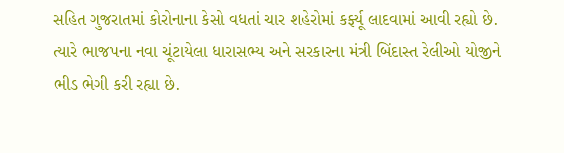સહિત ગુજરાતમાં કોરોનાના કેસો વધતાં ચાર શહેરોમાં કર્ફ્યૂ લાદવામાં આવી રહ્યો છે. ત્યારે ભાજપના નવા ચૂંટાયેલા ધારાસભ્ય અને સરકારના મંત્રી બિંદાસ્ત રેલીઓ યોજીને ભીડ ભેગી કરી રહ્યા છે.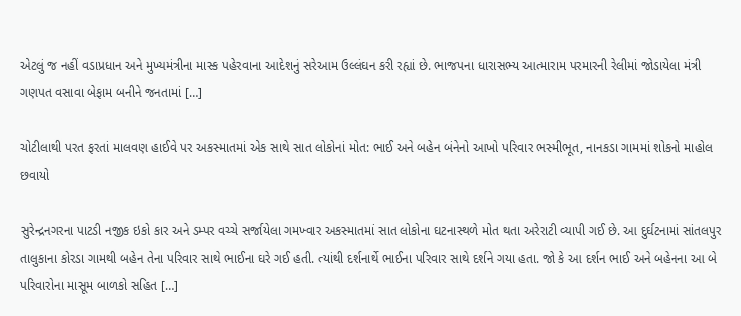એટલું જ નહીં વડાપ્રધાન અને મુખ્યમંત્રીના માસ્ક પહેરવાના આદેશનું સરેઆમ ઉલ્લંઘન કરી રહ્યાં છે. ભાજપના ધારાસભ્ય આત્મારામ પરમારની રેલીમાં જોડાયેલા મંત્રી ગણપત વસાવા બેફામ બનીને જનતામાં […]

ચોટીલાથી પરત ફરતાં માલવણ હાઈવે પર અકસ્માતમાં એક સાથે સાત લોકોનાં મોત: ભાઈ અને બહેન બંનેનો આખો પરિવાર ભસ્મીભૂત, નાનકડા ગામમાં શોકનો માહોલ છવાયો

સુરેન્દ્રનગરના પાટડી નજીક ઇકો કાર અને ડમ્પર વચ્ચે સર્જાયેલા ગમખ્વાર અકસ્માતમાં સાત લોકોના ઘટનાસ્થળે મોત થતા અરેરાટી વ્યાપી ગઈ છે. આ દુર્ઘટનામાં સાંતલપુર તાલુકાના કોરડા ગામથી બહેન તેના પરિવાર સાથે ભાઈના ઘરે ગઈ હતી. ત્યાંથી દર્શનાર્થે ભાઈના પરિવાર સાથે દર્શને ગયા હતા. જો કે આ દર્શન ભાઈ અને બહેનના આ બે પરિવારોના માસૂમ બાળકો સહિત […]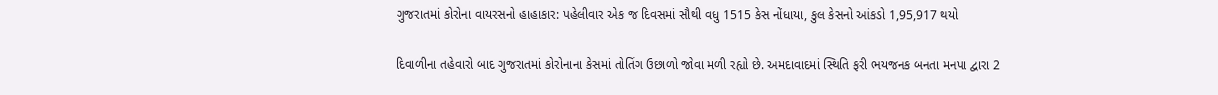ગુજરાતમાં કોરોના વાયરસનો હાહાકાર: પહેલીવાર એક જ દિવસમાં સૌથી વધુ 1515 કેસ નોંધાયા, કુલ કેસનો આંકડો 1,95,917 થયો

દિવાળીના તહેવારો બાદ ગુજરાતમાં કોરોનાના કેસમાં તોતિંગ ઉછાળો જોવા મળી રહ્યો છે. અમદાવાદમાં સ્થિતિ ફરી ભયજનક બનતા મનપા દ્વારા 2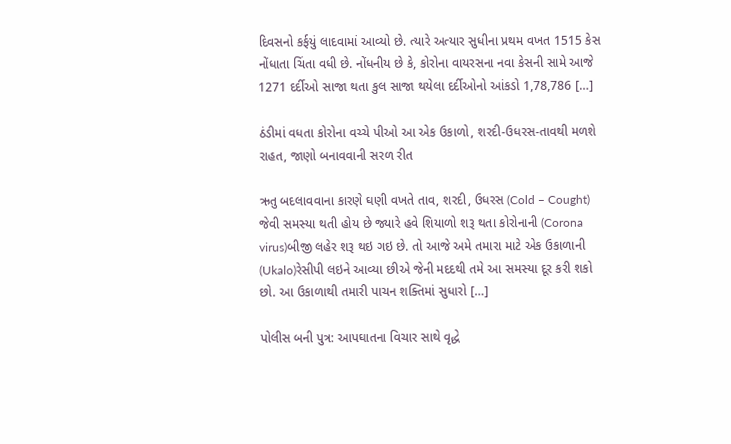દિવસનો કર્ફયું લાદવામાં આવ્યો છે. ત્યારે અત્યાર સુધીના પ્રથમ વખત 1515 કેસ નોંધાતા ચિંતા વધી છે. નોંધનીય છે કે, કોરોના વાયરસના નવા કેસની સામે આજે 1271 દર્દીઓ સાજા થતા કુલ સાજા થયેલા દર્દીઓનો આંકડો 1,78,786 […]

ઠંડીમાં વધતા કોરોના વચ્ચે પીઓ આ એક ઉકાળો, શરદી-ઉધરસ-તાવથી મળશે રાહત, જાણો બનાવવાની સરળ રીત

ઋતુ બદલાવવાના કારણે ઘણી વખતે તાવ, શરદી, ઉધરસ (Cold – Cought) જેવી સમસ્યા થતી હોય છે જ્યારે હવે શિયાળો શરૂ થતા કોરોનાની (Corona virus)બીજી લહેર શરૂ થઇ ગઇ છે. તો આજે અમે તમારા માટે એક ઉકાળાની (Ukalo)રેસીપી લઇને આવ્યા છીએ જેની મદદથી તમે આ સમસ્યા દૂર કરી શકો છો. આ ઉકાળાથી તમારી પાચન શક્તિમાં સુધારો […]

પોલીસ બની પુત્ર: આપઘાતના વિચાર સાથે વૃદ્ધે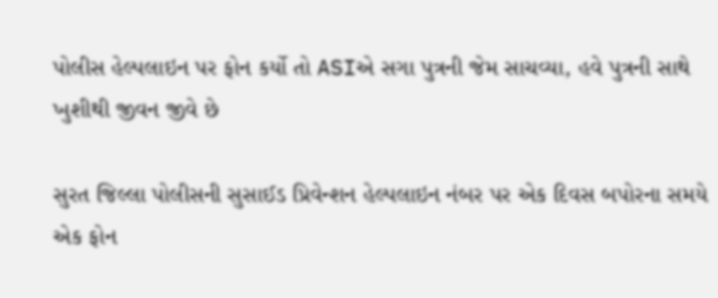પોલીસ હેલ્પલાઇન પર ફોન કર્યો તો ASIએ સગા પુત્રની જેમ સાચવ્યા, હવે પુત્રની સાથે ખુશીથી જીવન જીવે છે

સુરત જિલ્લા પોલીસની સુસાઈડ પ્રિવેન્શન હેલ્પલાઇન નંબર પર એક દિવસ બપોરના સમયે એક ફોન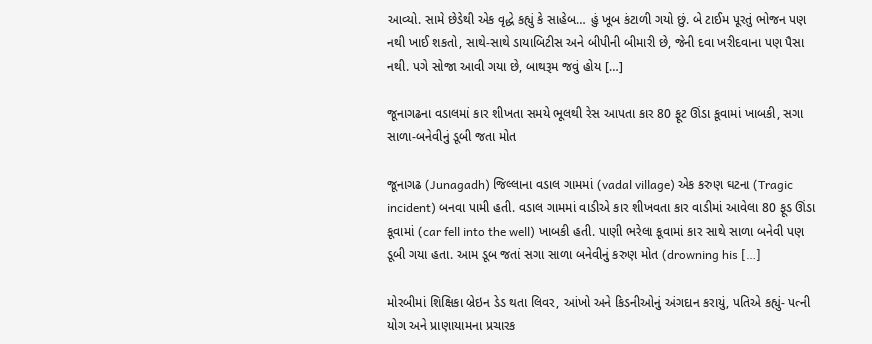આવ્યો. સામે છેડેથી એક વૃદ્ધે કહ્યું કે સાહેબ… હું ખૂબ કંટાળી ગયો છું. બે ટાઈમ પૂરતું ભોજન પણ નથી ખાઈ શકતો, સાથે-સાથે ડાયાબિટીસ અને બીપીની બીમારી છે, જેની દવા ખરીદવાના પણ પૈસા નથી. પગે સોજા આવી ગયા છે, બાથરૂમ જવું હોય […]

જૂનાગઢના વડાલમાં કાર શીખતા સમયે ભૂલથી રેસ આપતા કાર 80 ફૂટ ઊંડા કૂવામાં ખાબકી, સગા સાળા-બનેવીનું ડૂબી જતા મોત

જૂનાગઢ (Junagadh) જિલ્લાના વડાલ ગામમાં (vadal village) એક કરુણ ઘટના (Tragic incident) બનવા પામી હતી. વડાલ ગામમાં વાડીએ કાર શીખવતા કાર વાડીમાં આવેલા 80 ફૂડ ઊંડા કૂવામાં (car fell into the well) ખાબકી હતી. પાણી ભરેલા કૂવામાં કાર સાથે સાળા બનેવી પણ ડૂબી ગયા હતા. આમ ડૂબ જતાં સગા સાળા બનેવીનું કરુણ મોત (drowning his […]

મોરબીમાં શિક્ષિકા બ્રેઇન ડેડ થતા લિવર, આંખો અને કિડનીઓનું અંગદાન કરાયું, પતિએ કહ્યું- પત્ની યોગ અને પ્રાણાયામના પ્રચારક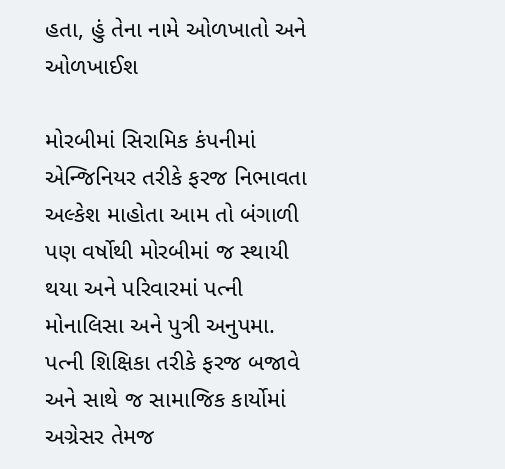હતા, હું તેના નામે ઓળખાતો અને ઓળખાઈશ

મોરબીમાં સિરામિક કંપનીમાં એન્જિનિયર તરીકે ફરજ નિભાવતા અલ્કેશ માહોતા આમ તો બંગાળી પણ વર્ષોથી મોરબીમાં જ સ્થાયી થયા અને પરિવારમાં પત્ની મોનાલિસા અને પુત્રી અનુપમા. પત્ની શિક્ષિકા તરીકે ફરજ બજાવે અને સાથે જ સામાજિક કાર્યોમાં અગ્રેસર તેમજ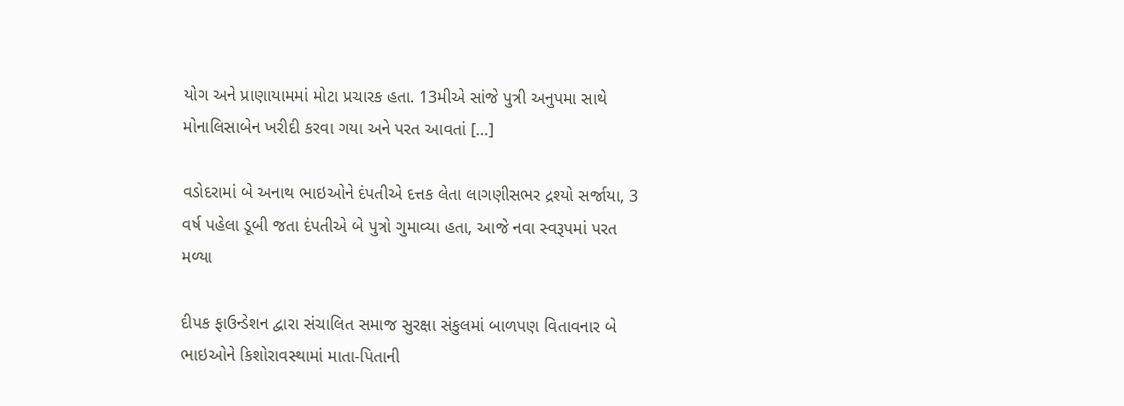યોગ અને પ્રાણાયામમાં મોટા પ્રચારક હતા. 13મીએ સાંજે પુત્રી અનુપમા સાથે મોનાલિસાબેન ખરીદી કરવા ગયા અને પરત આવતાં […]

વડોદરામાં બે અનાથ ભાઇઓને દંપતીએ દત્તક લેતા લાગણીસભર દ્રશ્યો સર્જાયા, 3 વર્ષ પહેલા ડૂબી જતા દંપતીએ બે પુત્રો ગુમાવ્યા હતા, આજે નવા સ્વરૂપમાં પરત મળ્યા

દીપક ફાઉન્ડેશન દ્વારા સંચાલિત સમાજ સુરક્ષા સંકુલમાં બાળપણ વિતાવનાર બે ભાઇઓને કિશોરાવસ્થામાં માતા-પિતાની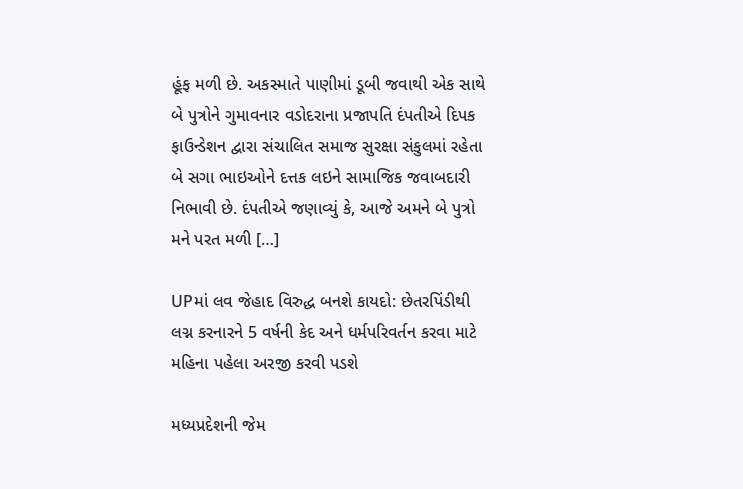હૂંફ મળી છે. અકસ્માતે પાણીમાં ડૂબી જવાથી એક સાથે બે પુત્રોને ગુમાવનાર વડોદરાના પ્રજાપતિ દંપતીએ દિપક ફાઉન્ડેશન દ્વારા સંચાલિત સમાજ સુરક્ષા સંકુલમાં રહેતા બે સગા ભાઇઓને દત્તક લઇને સામાજિક જવાબદારી નિભાવી છે. દંપતીએ જણાવ્યું કે, આજે અમને બે પુત્રો મને પરત મળી […]

UPમાં લવ જેહાદ વિરુદ્ધ બનશે કાયદો: છેતરપિંડીથી લગ્ન કરનારને 5 વર્ષની કેદ અને ધર્મપરિવર્તન કરવા માટે મહિના પહેલા અરજી કરવી પડશે

મધ્યપ્રદેશની જેમ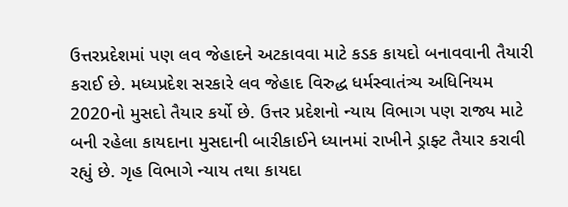ઉત્તરપ્રદેશમાં પણ લવ જેહાદને અટકાવવા માટે કડક કાયદો બનાવવાની તૈયારી કરાઈ છે. મધ્યપ્રદેશ સરકારે લવ જેહાદ વિરુદ્ધ ધર્મસ્વાતંત્ર્ય અધિનિયમ 2020નો મુસદો તૈયાર કર્યો છે. ઉત્તર પ્રદેશનો ન્યાય વિભાગ પણ રાજ્ય માટે બની રહેલા કાયદાના મુસદાની બારીકાઈને ધ્યાનમાં રાખીને ડ્રાફ્ટ તૈયાર કરાવી રહ્યું છે. ગૃહ વિભાગે ન્યાય તથા કાયદા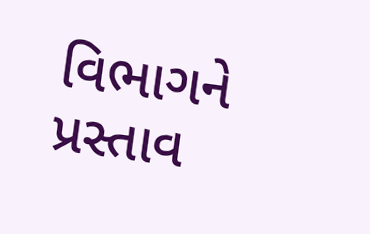વિભાગને પ્રસ્તાવ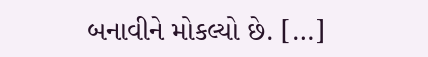બનાવીને મોકલ્યો છે. […]